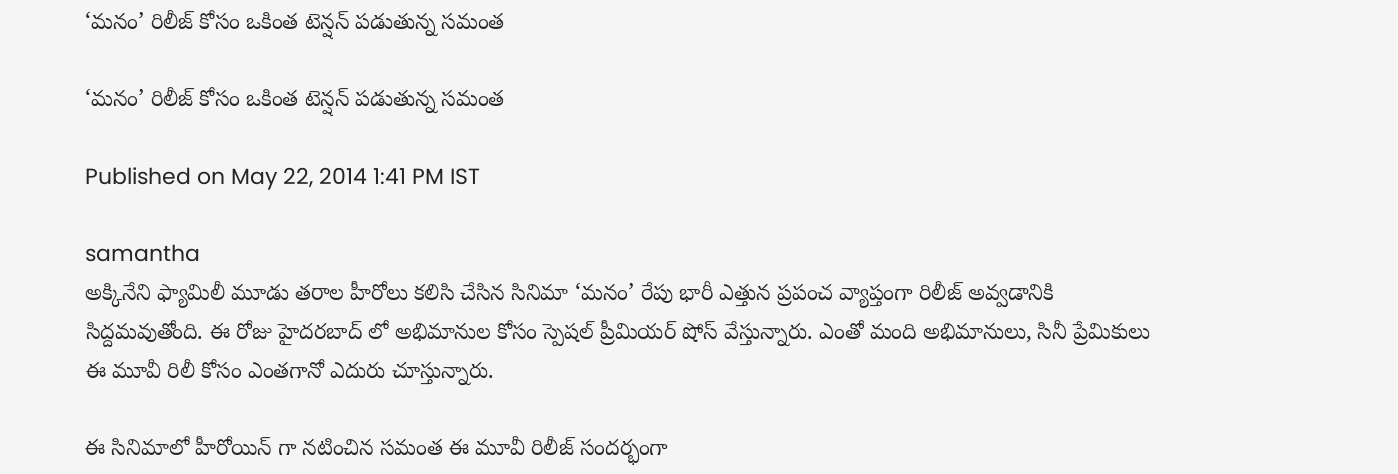‘మనం’ రిలీజ్ కోసం ఒకింత టెన్షన్ పడుతున్న సమంత

‘మనం’ రిలీజ్ కోసం ఒకింత టెన్షన్ పడుతున్న సమంత

Published on May 22, 2014 1:41 PM IST

samantha
అక్కినేని ఫ్యామిలీ మూడు తరాల హీరోలు కలిసి చేసిన సినిమా ‘మనం’ రేపు భారీ ఎత్తున ప్రపంచ వ్యాప్తంగా రిలీజ్ అవ్వడానికి సిద్దమవుతోంది. ఈ రోజు హైదరబాద్ లో అభిమానుల కోసం స్పెషల్ ప్రీమియర్ షోస్ వేస్తున్నారు. ఎంతో మంది అభిమానులు, సినీ ప్రేమికులు ఈ మూవీ రిలీ కోసం ఎంతగానో ఎదురు చూస్తున్నారు.

ఈ సినిమాలో హీరోయిన్ గా నటించిన సమంత ఈ మూవీ రిలీజ్ సందర్భంగా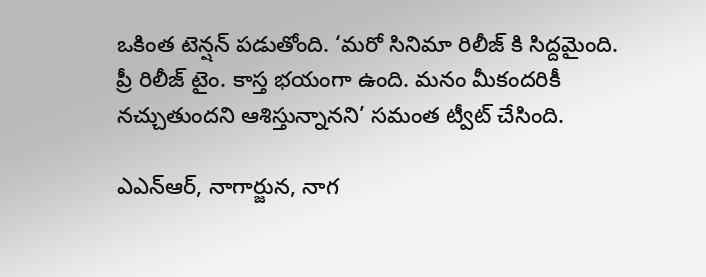ఒకింత టెన్షన్ పడుతోంది. ‘మరో సినిమా రిలీజ్ కి సిద్దమైంది. ప్రీ రిలీజ్ టైం. కాస్త భయంగా ఉంది. మనం మీకందరికీ నచ్చుతుందని ఆశిస్తున్నానని’ సమంత ట్వీట్ చేసింది.

ఎఎన్ఆర్, నాగార్జున, నాగ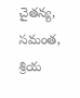చైతన్య, సమంత, శ్రియ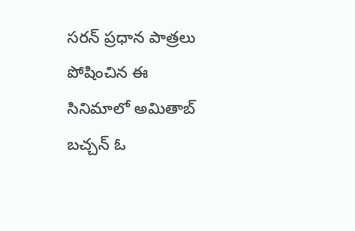సరన్ ప్రధాన పాత్రలు పోషించిన ఈ సినిమాలో అమితాబ్ బచ్చన్ ఓ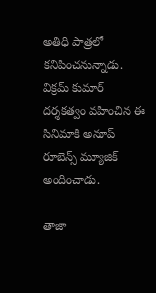అతిధి పాత్రలో కనిపించనున్నాడు. విక్రమ్ కుమార్ దర్శకత్వం వహించిన ఈ సినిమాకి అనూప్ రూబెన్స్ మ్యూజిక్ అందించాడు.

తాజా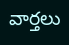వార్తలు